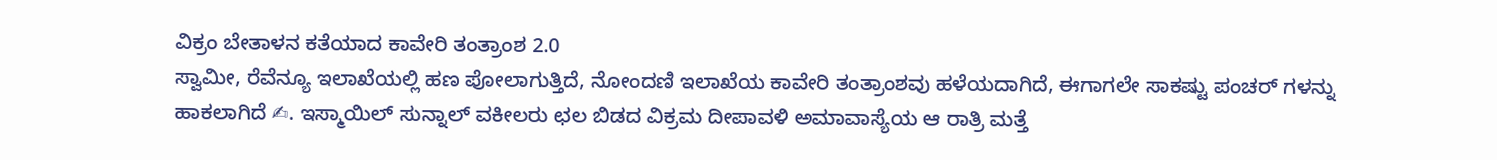ವಿಕ್ರಂ ಬೇತಾಳನ ಕತೆಯಾದ ಕಾವೇರಿ ತಂತ್ರಾಂಶ 2.0
ಸ್ವಾಮೀ, ರೆವೆನ್ಯೂ ಇಲಾಖೆಯಲ್ಲಿ ಹಣ ಪೋಲಾಗುತ್ತಿದೆ, ನೋಂದಣಿ ಇಲಾಖೆಯ ಕಾವೇರಿ ತಂತ್ರಾಂಶವು ಹಳೆಯದಾಗಿದೆ, ಈಗಾಗಲೇ ಸಾಕಷ್ಟು ಪಂಚರ್ ಗಳನ್ನು ಹಾಕಲಾಗಿದೆ ✍. ಇಸ್ಮಾಯಿಲ್ ಸುನ್ನಾಲ್ ವಕೀಲರು ಛಲ ಬಿಡದ ವಿಕ್ರಮ ದೀಪಾವಳಿ ಅಮಾವಾಸ್ಯೆಯ ಆ ರಾತ್ರಿ ಮತ್ತೆ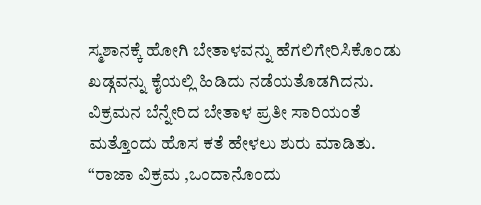ಸ್ಮಶಾನಕ್ಕೆ ಹೋಗಿ ಬೇತಾಳವನ್ನು ಹೆಗಲಿಗೇರಿಸಿಕೊಂಡು ಖಡ್ಗವನ್ನು ಕೈಯಲ್ಲಿ ಹಿಡಿದು ನಡೆಯತೊಡಗಿದನು. ವಿಕ್ರಮನ ಬೆನ್ನೇರಿದ ಬೇತಾಳ ಪ್ರತೀ ಸಾರಿಯಂತೆ ಮತ್ತೊಂದು ಹೊಸ ಕತೆ ಹೇಳಲು ಶುರು ಮಾಡಿತು. “ರಾಜಾ ವಿಕ್ರಮ ,ಒಂದಾನೊಂದು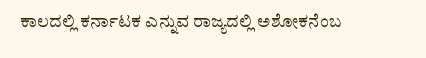ಕಾಲದಲ್ಲಿ ಕರ್ನಾಟಕ ಎನ್ನುವ ರಾಜ್ಯದಲ್ಲಿ ಅಶೋಕನೆಂಬ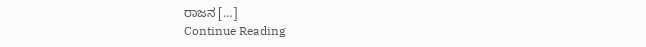ರಾಜನ […]
Continue Reading